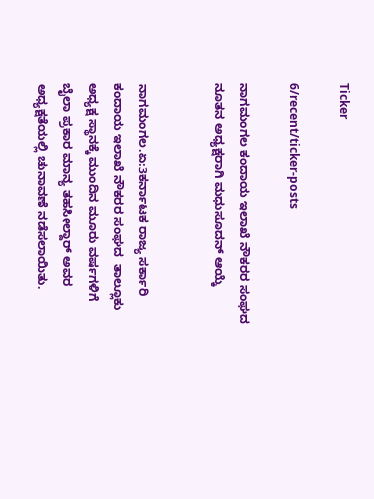Ticker

6/recent/ticker-posts

ನಾಗಮಂಗಲ ಕಂದಾಯ ಇಲಾಖೆ ನೌಕರರ ಸಂಘದ ನೂತನ ಅಧ್ಯಕ್ಷರಾಗಿ ಮಧುಸೂದನ್ ಆಯ್ಕೆ


ನಾಗಮಂಗಲ.ಏ:3ಕರ್ನಾಟಕ ರಾಜ್ಯ ಸರ್ಕಾರಿ ಕಂದಾಯ ಇಲಾಖೆ ನೌಕರರ ಸಂಘದ  ತಾಲ್ಲೂಕು ಅಧ್ಯಕ್ಷ ಸ್ಥಾನಕ್ಕೆ ಮುಂದಿನ ಮೂರು ವರ್ಷಗಳಿಗೆ ಬೈಲಾ ಪ್ರಕಾರ ಮಾನ್ಯ ತಹಸೀಲ್ದಾರ್ ಅವರ ಅಧ್ಯಕ್ಷತೆಯಲ್ಲಿ ಚುನಾವಣೆ ನಡೆಸಲಾಯಿತು.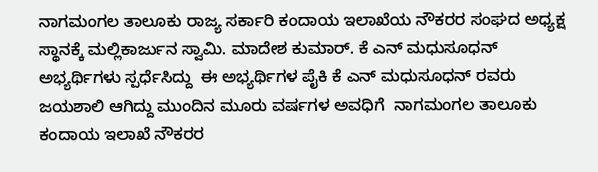ನಾಗಮಂಗಲ ತಾಲೂಕು ರಾಜ್ಯ ಸರ್ಕಾರಿ ಕಂದಾಯ ಇಲಾಖೆಯ ನೌಕರರ ಸಂಘದ ಅಧ್ಯಕ್ಷ ಸ್ಥಾನಕ್ಕೆ ಮಲ್ಲಿಕಾರ್ಜುನ ಸ್ವಾಮಿ. ಮಾದೇಶ ಕುಮಾರ್. ಕೆ ಎನ್ ಮಧುಸೂಧನ್ ಅಭ್ಯರ್ಥಿಗಳು ಸ್ಪರ್ಧೆಸಿದ್ದು  ಈ ಅಭ್ಯರ್ಥಿಗಳ ಪೈಕಿ ಕೆ ಎನ್ ಮಧುಸೂಧನ್ ರವರು ಜಯಶಾಲಿ ಆಗಿದ್ದು ಮುಂದಿನ ಮೂರು ವರ್ಷಗಳ ಅವಧಿಗೆ  ನಾಗಮಂಗಲ ತಾಲೂಕು  ಕಂದಾಯ ಇಲಾಖೆ ನೌಕರರ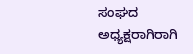ಸಂಘದ ಅಧ್ಯಕ್ಷರಾಗಿರಾಗಿ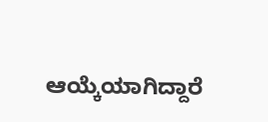ಆಯ್ಕೆಯಾಗಿದ್ದಾರೆ